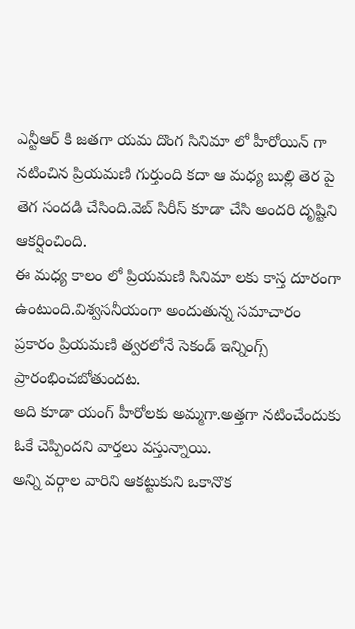ఎన్టీఆర్ కి జతగా యమ దొంగ సినిమా లో హీరోయిన్ గా నటించిన ప్రియమణి గుర్తుంది కదా ఆ మధ్య బుల్లి తెర పై తెగ సందడి చేసింది.వెబ్ సిరీస్ కూడా చేసి అందరి దృష్టిని ఆకర్షించింది.
ఈ మధ్య కాలం లో ప్రియమణి సినిమా లకు కాస్త దూరంగా ఉంటుంది.విశ్వసనీయంగా అందుతున్న సమాచారం ప్రకారం ప్రియమణి త్వరలోనే సెకండ్ ఇన్నింగ్స్ ప్రారంభించబోతుందట.
అది కూడా యంగ్ హీరోలకు అమ్మగా.అత్తగా నటించేందుకు ఓకే చెప్పిందని వార్తలు వస్తున్నాయి.
అన్ని వర్గాల వారిని ఆకట్టుకుని ఒకానొక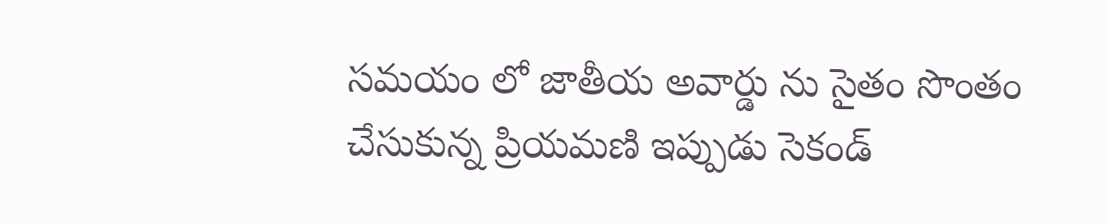సమయం లో జాతీయ అవార్డు ను సైతం సొంతం చేసుకున్న ప్రియమణి ఇప్పుడు సెకండ్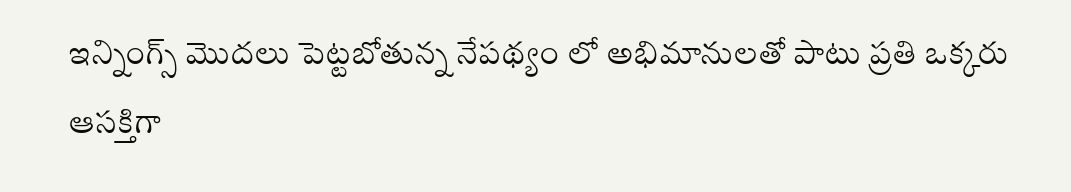ఇన్నింగ్స్ మొదలు పెట్టబోతున్న నేపథ్యం లో అభిమానులతో పాటు ప్రతి ఒక్కరు ఆసక్తిగా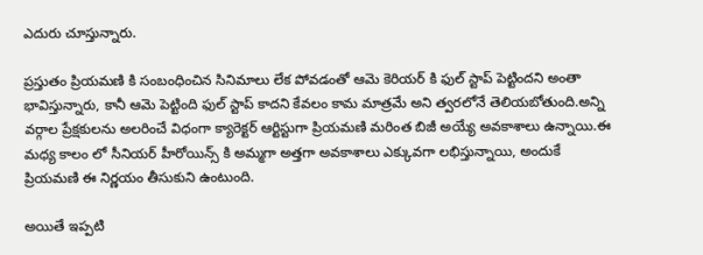ఎదురు చూస్తున్నారు.

ప్రస్తుతం ప్రియమణి కి సంబంధించిన సినిమాలు లేక పోవడంతో ఆమె కెరియర్ కి ఫుల్ స్టాప్ పెట్టిందని అంతా భావిస్తున్నారు, కానీ ఆమె పెట్టింది ఫుల్ స్టాప్ కాదని కేవలం కామ మాత్రమే అని త్వరలోనే తెలియబోతుంది.అన్ని వర్గాల ప్రేక్షకులను అలరించే విధంగా క్యారెక్టర్ ఆర్టిస్టుగా ప్రియమణి మరింత బిజీ అయ్యే అవకాశాలు ఉన్నాయి.ఈ మధ్య కాలం లో సీనియర్ హీరోయిన్స్ కి అమ్మగా అత్తగా అవకాశాలు ఎక్కువగా లభిస్తున్నాయి, అందుకే ప్రియమణి ఈ నిర్ణయం తీసుకుని ఉంటుంది.

అయితే ఇప్పటి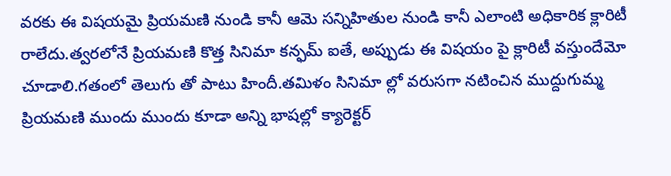వరకు ఈ విషయమై ప్రియమణి నుండి కానీ ఆమె సన్నిహితుల నుండి కానీ ఎలాంటి అధికారిక క్లారిటీ రాలేదు.త్వరలోనే ప్రియమణి కొత్త సినిమా కన్ఫమ్ ఐతే, అప్పుడు ఈ విషయం పై క్లారిటీ వస్తుందేమో చూడాలి.గతంలో తెలుగు తో పాటు హిందీ.తమిళం సినిమా ల్లో వరుసగా నటించిన ముద్దుగుమ్మ ప్రియమణి ముందు ముందు కూడా అన్ని భాషల్లో క్యారెక్టర్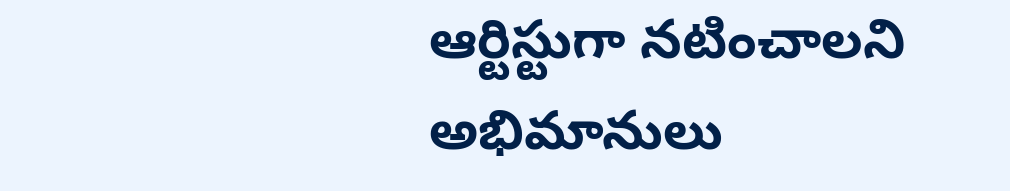ఆర్టిస్టుగా నటించాలని అభిమానులు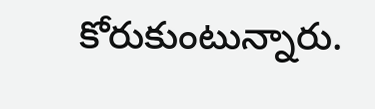కోరుకుంటున్నారు.